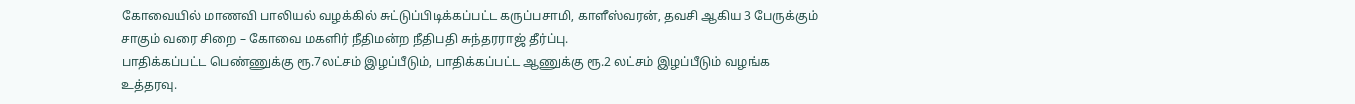கோவையில் மாணவி பாலியல் வழக்கில் சுட்டுப்பிடிக்கப்பட்ட கருப்பசாமி, காளீஸ்வரன், தவசி ஆகிய 3 பேருக்கும் சாகும் வரை சிறை – கோவை மகளிர் நீதிமன்ற நீதிபதி சுந்தரராஜ் தீர்ப்பு.
பாதிக்கப்பட்ட பெண்ணுக்கு ரூ.7லட்சம் இழப்பீடும், பாதிக்கப்பட்ட ஆணுக்கு ரூ.2 லட்சம் இழப்பீடும் வழங்க உத்தரவு.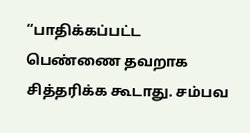“பாதிக்கப்பட்ட பெண்ணை தவறாக சித்தரிக்க கூடாது. சம்பவ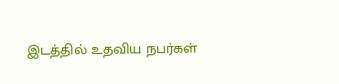இடத்தில் உதவிய நபர்கள்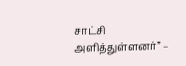சாட்சி அளித்துள்ளனர்” –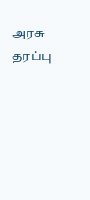அரசு தரப்பு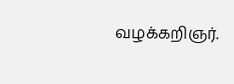வழக்கறிஞர்.